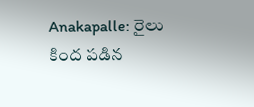Anakapalle: రైలు కింద పడిన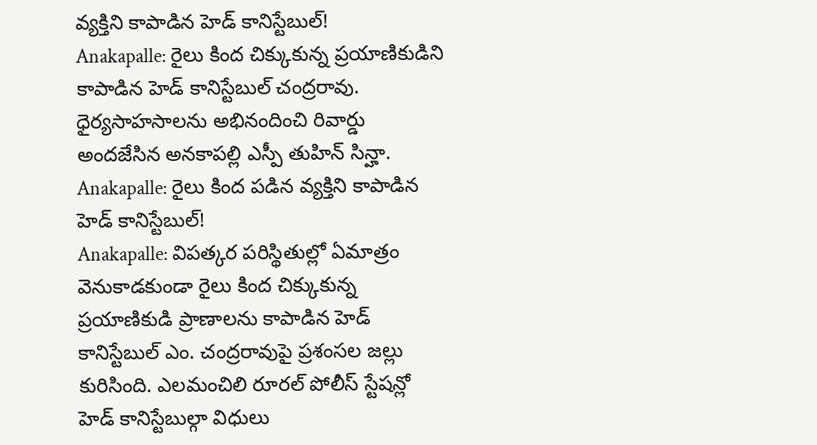వ్యక్తిని కాపాడిన హెడ్ కానిస్టేబుల్!
Anakapalle: రైలు కింద చిక్కుకున్న ప్రయాణికుడిని కాపాడిన హెడ్ కానిస్టేబుల్ చంద్రరావు. ధైర్యసాహసాలను అభినందించి రివార్డు అందజేసిన అనకాపల్లి ఎస్పీ తుహిన్ సిన్హా.
Anakapalle: రైలు కింద పడిన వ్యక్తిని కాపాడిన హెడ్ కానిస్టేబుల్!
Anakapalle: విపత్కర పరిస్థితుల్లో ఏమాత్రం వెనుకాడకుండా రైలు కింద చిక్కుకున్న ప్రయాణికుడి ప్రాణాలను కాపాడిన హెడ్ కానిస్టేబుల్ ఎం. చంద్రరావుపై ప్రశంసల జల్లు కురిసింది. ఎలమంచిలి రూరల్ పోలీస్ స్టేషన్లో హెడ్ కానిస్టేబుల్గా విధులు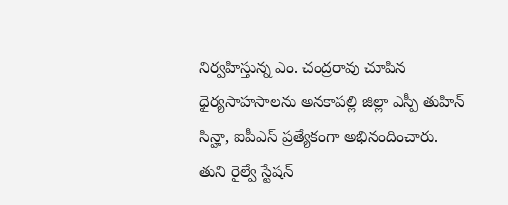నిర్వహిస్తున్న ఎం. చంద్రరావు చూపిన ధైర్యసాహసాలను అనకాపల్లి జిల్లా ఎస్పీ తుహిన్ సిన్హా, ఐపీఎస్ ప్రత్యేకంగా అభినందించారు.
తుని రైల్వే స్టేషన్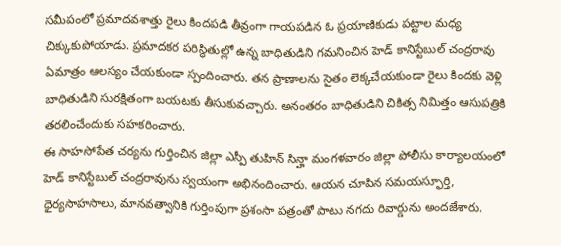సమీపంలో ప్రమాదవశాత్తు రైలు కిందపడి తీవ్రంగా గాయపడిన ఓ ప్రయాణికుడు పట్టాల మధ్య చిక్కుకుపోయాడు. ప్రమాదకర పరిస్థితుల్లో ఉన్న బాధితుడిని గమనించిన హెడ్ కానిస్టేబుల్ చంద్రరావు ఏమాత్రం ఆలస్యం చేయకుండా స్పందించారు. తన ప్రాణాలను సైతం లెక్కచేయకుండా రైలు కిందకు వెళ్లి బాధితుడిని సురక్షితంగా బయటకు తీసుకువచ్చారు. అనంతరం బాధితుడిని చికిత్స నిమిత్తం ఆసుపత్రికి తరలించేందుకు సహకరించారు.
ఈ సాహసోపేత చర్యను గుర్తించిన జిల్లా ఎస్పీ తుహిన్ సిన్హా మంగళవారం జిల్లా పోలీసు కార్యాలయంలో హెడ్ కానిస్టేబుల్ చంద్రరావును స్వయంగా అభినందించారు. ఆయన చూపిన సమయస్ఫూర్తి, ధైర్యసాహసాలు, మానవత్వానికి గుర్తింపుగా ప్రశంసా పత్రంతో పాటు నగదు రివార్డును అందజేశారు.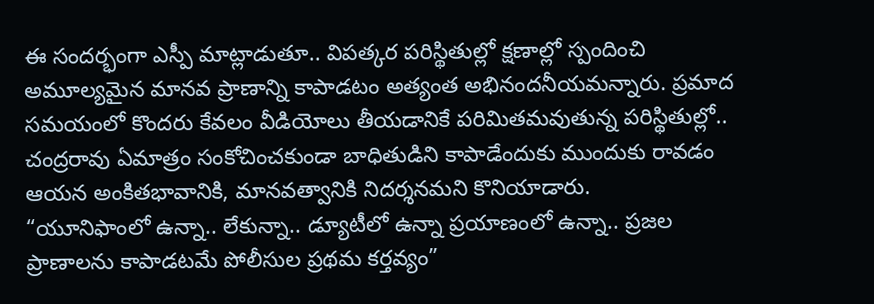ఈ సందర్భంగా ఎస్పీ మాట్లాడుతూ.. విపత్కర పరిస్థితుల్లో క్షణాల్లో స్పందించి అమూల్యమైన మానవ ప్రాణాన్ని కాపాడటం అత్యంత అభినందనీయమన్నారు. ప్రమాద సమయంలో కొందరు కేవలం వీడియోలు తీయడానికే పరిమితమవుతున్న పరిస్థితుల్లో.. చంద్రరావు ఏమాత్రం సంకోచించకుండా బాధితుడిని కాపాడేందుకు ముందుకు రావడం ఆయన అంకితభావానికి, మానవత్వానికి నిదర్శనమని కొనియాడారు.
“యూనిఫాంలో ఉన్నా.. లేకున్నా.. డ్యూటీలో ఉన్నా ప్రయాణంలో ఉన్నా.. ప్రజల ప్రాణాలను కాపాడటమే పోలీసుల ప్రథమ కర్తవ్యం”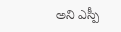అని ఎస్పీ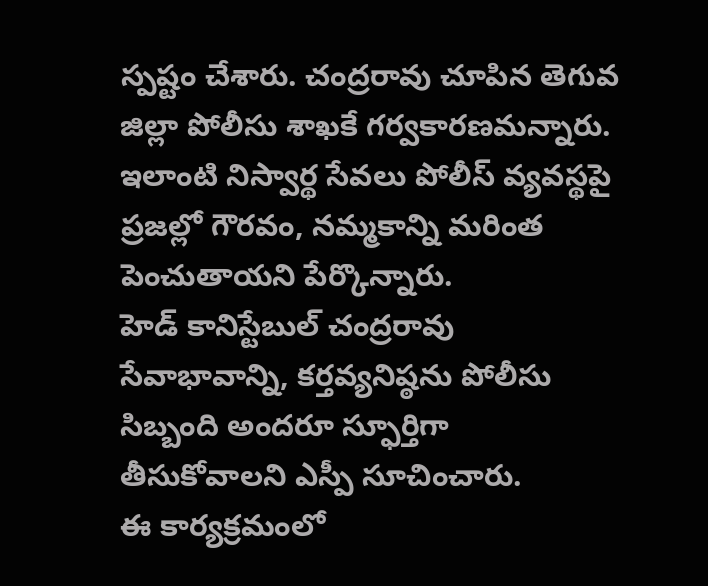స్పష్టం చేశారు. చంద్రరావు చూపిన తెగువ జిల్లా పోలీసు శాఖకే గర్వకారణమన్నారు. ఇలాంటి నిస్వార్థ సేవలు పోలీస్ వ్యవస్థపై ప్రజల్లో గౌరవం, నమ్మకాన్ని మరింత పెంచుతాయని పేర్కొన్నారు.
హెడ్ కానిస్టేబుల్ చంద్రరావు సేవాభావాన్ని, కర్తవ్యనిష్ఠను పోలీసు సిబ్బంది అందరూ స్ఫూర్తిగా తీసుకోవాలని ఎస్పీ సూచించారు.
ఈ కార్యక్రమంలో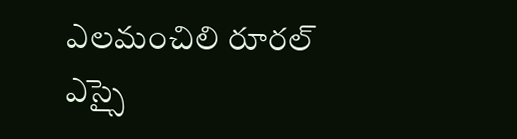ఎలమంచిలి రూరల్ ఎస్సై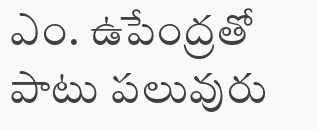ఎం. ఉపేంద్రతో పాటు పలువురు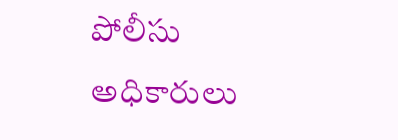పోలీసు అధికారులు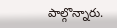పాల్గొన్నారు.